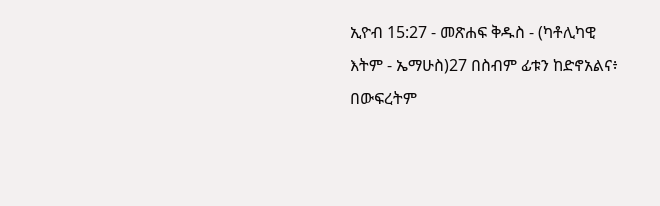ኢዮብ 15:27 - መጽሐፍ ቅዱስ - (ካቶሊካዊ እትም - ኤማሁስ)27 በስብም ፊቱን ከድኖአልና፥ በውፍረትም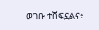ወገቡ ተሸፍኗልና፥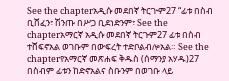See the chapterአዲሱ መደበኛ ትርጒም27 “ፊቱ በስብ ቢሸፈን፣ ሽንጡ በሥጋ ቢደነድንም፣ See the chapterአማርኛ አዲሱ መደበኛ ትርጉም27 ፊቱ በስብ ተሸፍኖአል ወገቡም በውፍረት ተድቦልብሎአል። See the chapterየአማርኛ መጽሐፍ ቅዱስ (ሰማንያ አሃዱ)27 በስብም ፊቱን ከድኖአልና ስቡንም በወገቡ ላይ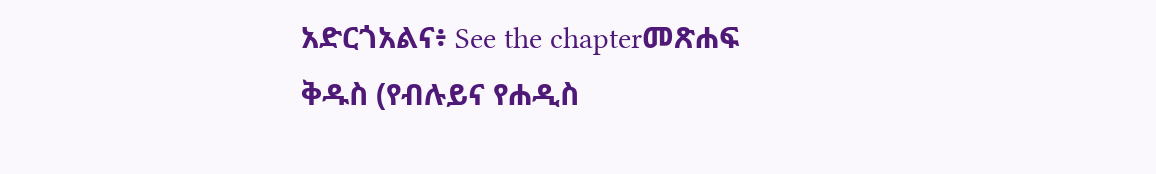አድርጎአልና፥ See the chapterመጽሐፍ ቅዱስ (የብሉይና የሐዲስ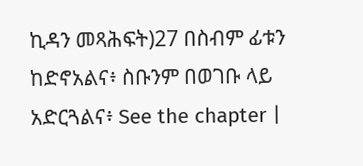ኪዳን መጻሕፍት)27 በስብም ፊቱን ከድኖአልና፥ ስቡንም በወገቡ ላይ አድርጓልና፥ See the chapter |